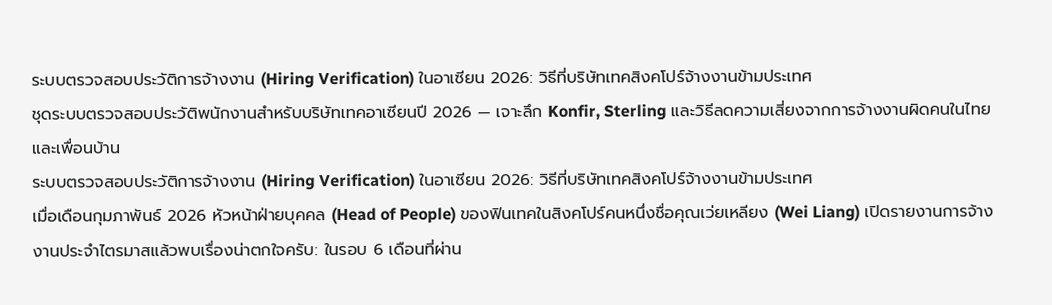ระบบตรวจสอบประวัติการจ้างงาน (Hiring Verification) ในอาเซียน 2026: วิธีที่บริษัทเทคสิงคโปร์จ้างงานข้ามประเทศ
ชุดระบบตรวจสอบประวัติพนักงานสำหรับบริษัทเทคอาเซียนปี 2026 — เจาะลึก Konfir, Sterling และวิธีลดความเสี่ยงจากการจ้างงานผิดคนในไทยและเพื่อนบ้าน
ระบบตรวจสอบประวัติการจ้างงาน (Hiring Verification) ในอาเซียน 2026: วิธีที่บริษัทเทคสิงคโปร์จ้างงานข้ามประเทศ
เมื่อเดือนกุมภาพันธ์ 2026 หัวหน้าฝ่ายบุคคล (Head of People) ของฟินเทคในสิงคโปร์คนหนึ่งชื่อคุณเว่ยเหลียง (Wei Liang) เปิดรายงานการจ้างงานประจำไตรมาสแล้วพบเรื่องน่าตกใจครับ: ในรอบ 6 เดือนที่ผ่าน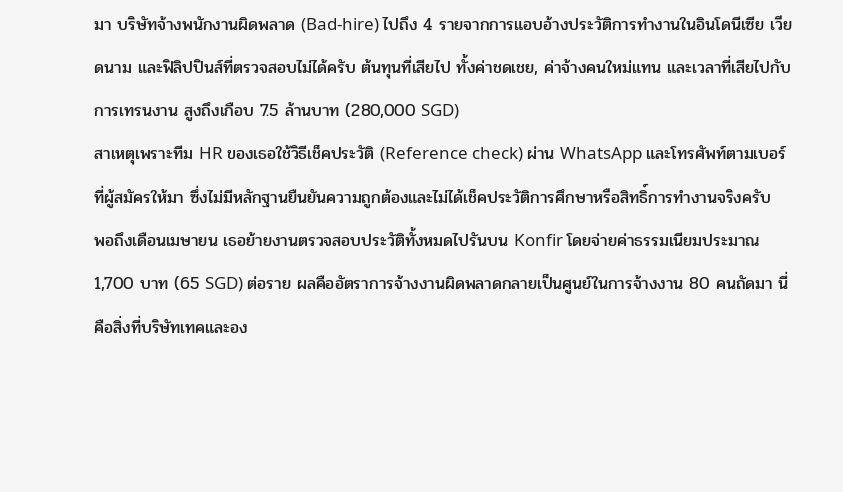มา บริษัทจ้างพนักงานผิดพลาด (Bad-hire) ไปถึง 4 รายจากการแอบอ้างประวัติการทำงานในอินโดนีเซีย เวียดนาม และฟิลิปปินส์ที่ตรวจสอบไม่ได้ครับ ต้นทุนที่เสียไป ทั้งค่าชดเชย, ค่าจ้างคนใหม่แทน และเวลาที่เสียไปกับการเทรนงาน สูงถึงเกือบ 7.5 ล้านบาท (280,000 SGD)
สาเหตุเพราะทีม HR ของเธอใช้วิธีเช็คประวัติ (Reference check) ผ่าน WhatsApp และโทรศัพท์ตามเบอร์ที่ผู้สมัครให้มา ซึ่งไม่มีหลักฐานยืนยันความถูกต้องและไม่ได้เช็คประวัติการศึกษาหรือสิทธิ์การทำงานจริงครับ
พอถึงเดือนเมษายน เธอย้ายงานตรวจสอบประวัติทั้งหมดไปรันบน Konfir โดยจ่ายค่าธรรมเนียมประมาณ 1,700 บาท (65 SGD) ต่อราย ผลคืออัตราการจ้างงานผิดพลาดกลายเป็นศูนย์ในการจ้างงาน 80 คนถัดมา นี่คือสิ่งที่บริษัทเทคและอง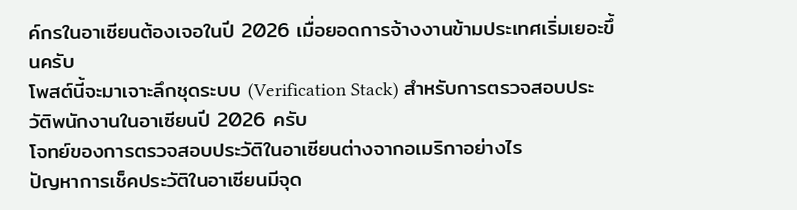ค์กรในอาเซียนต้องเจอในปี 2026 เมื่อยอดการจ้างงานข้ามประเทศเริ่มเยอะขึ้นครับ
โพสต์นี้จะมาเจาะลึกชุดระบบ (Verification Stack) สำหรับการตรวจสอบประวัติพนักงานในอาเซียนปี 2026 ครับ
โจทย์ของการตรวจสอบประวัติในอาเซียนต่างจากอเมริกาอย่างไร
ปัญหาการเช็คประวัติในอาเซียนมีจุด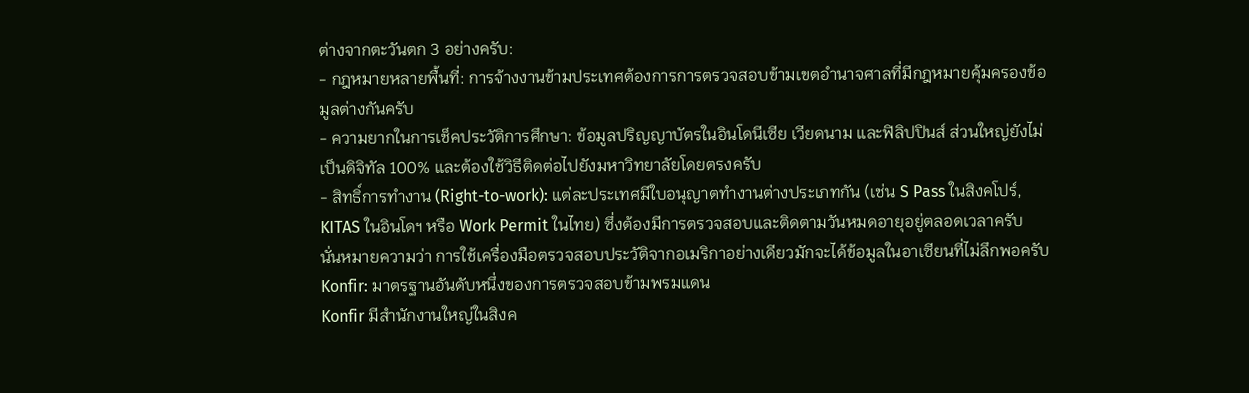ต่างจากตะวันตก 3 อย่างครับ:
- กฎหมายหลายพื้นที่: การจ้างงานข้ามประเทศต้องการการตรวจสอบข้ามเขตอำนาจศาลที่มีกฎหมายคุ้มครองข้อมูลต่างกันครับ
- ความยากในการเช็คประวัติการศึกษา: ข้อมูลปริญญาบัตรในอินโดนีเซีย เวียดนาม และฟิลิปปินส์ ส่วนใหญ่ยังไม่เป็นดิจิทัล 100% และต้องใช้วิธีติดต่อไปยังมหาวิทยาลัยโดยตรงครับ
- สิทธิ์การทำงาน (Right-to-work): แต่ละประเทศมีใบอนุญาตทำงานต่างประเภทกัน (เช่น S Pass ในสิงคโปร์, KITAS ในอินโดฯ หรือ Work Permit ในไทย) ซึ่งต้องมีการตรวจสอบและติดตามวันหมดอายุอยู่ตลอดเวลาครับ
นั่นหมายความว่า การใช้เครื่องมือตรวจสอบประวัติจากอเมริกาอย่างเดียวมักจะได้ข้อมูลในอาเซียนที่ไม่ลึกพอครับ
Konfir: มาตรฐานอันดับหนึ่งของการตรวจสอบข้ามพรมแดน
Konfir มีสำนักงานใหญ่ในสิงค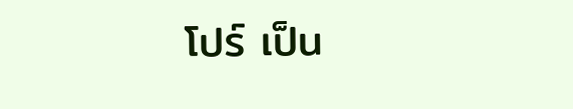โปร์ เป็น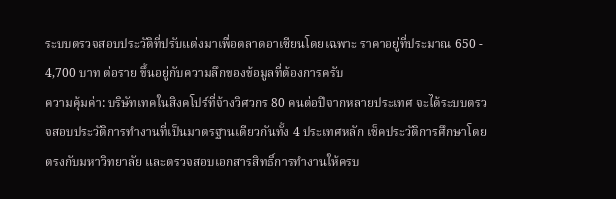ระบบตรวจสอบประวัติที่ปรับแต่งมาเพื่อตลาดอาเซียนโดยเฉพาะ ราคาอยู่ที่ประมาณ 650 - 4,700 บาท ต่อราย ขึ้นอยู่กับความลึกของข้อมูลที่ต้องการครับ
ความคุ้มค่า: บริษัทเทคในสิงคโปร์ที่จ้างวิศวกร 80 คนต่อปีจากหลายประเทศ จะได้ระบบตรวจสอบประวัติการทำงานที่เป็นมาตรฐานเดียวกันทั้ง 4 ประเทศหลัก เช็คประวัติการศึกษาโดยตรงกับมหาวิทยาลัย และตรวจสอบเอกสารสิทธิ์การทำงานให้ครบ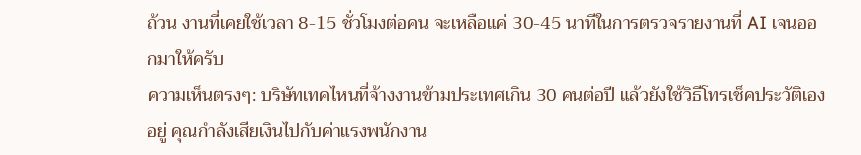ถ้วน งานที่เคยใช้เวลา 8-15 ชั่วโมงต่อคน จะเหลือแค่ 30-45 นาทีในการตรวจรายงานที่ AI เจนออกมาให้ครับ
ความเห็นตรงๆ: บริษัทเทคไหนที่จ้างงานข้ามประเทศเกิน 30 คนต่อปี แล้วยังใช้วิธีโทรเช็คประวัติเองอยู่ คุณกำลังเสียเงินไปกับค่าแรงพนักงาน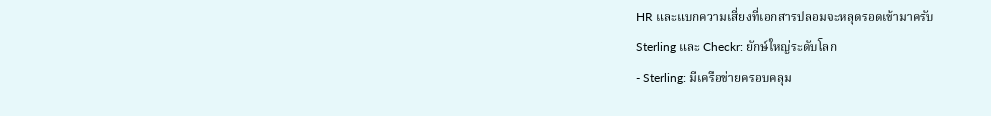HR และแบกความเสี่ยงที่เอกสารปลอมจะหลุดรอดเข้ามาครับ
Sterling และ Checkr: ยักษ์ใหญ่ระดับโลก
- Sterling: มีเครือข่ายครอบคลุม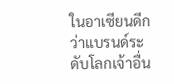ในอาเซียนดีกว่าแบรนด์ระดับโลกเจ้าอื่น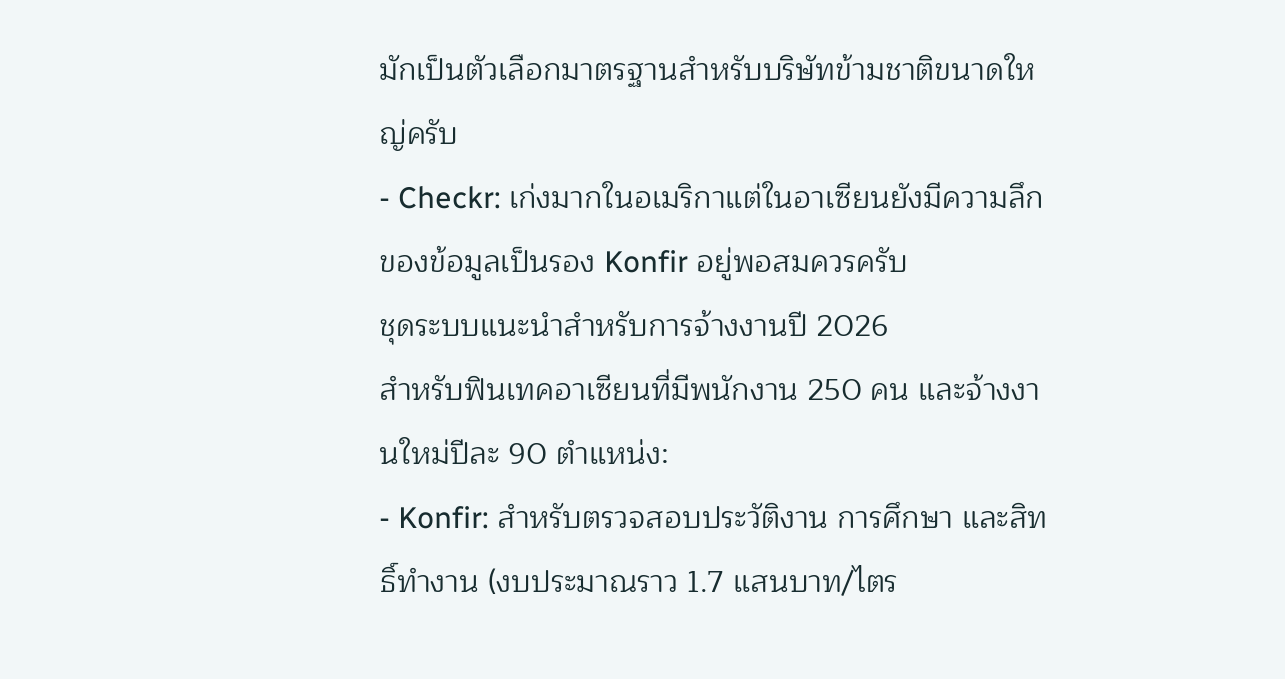มักเป็นตัวเลือกมาตรฐานสำหรับบริษัทข้ามชาติขนาดใหญ่ครับ
- Checkr: เก่งมากในอเมริกาแต่ในอาเซียนยังมีความลึกของข้อมูลเป็นรอง Konfir อยู่พอสมควรครับ
ชุดระบบแนะนำสำหรับการจ้างงานปี 2026
สำหรับฟินเทคอาเซียนที่มีพนักงาน 250 คน และจ้างงานใหม่ปีละ 90 ตำแหน่ง:
- Konfir: สำหรับตรวจสอบประวัติงาน การศึกษา และสิทธิ์ทำงาน (งบประมาณราว 1.7 แสนบาท/ไตร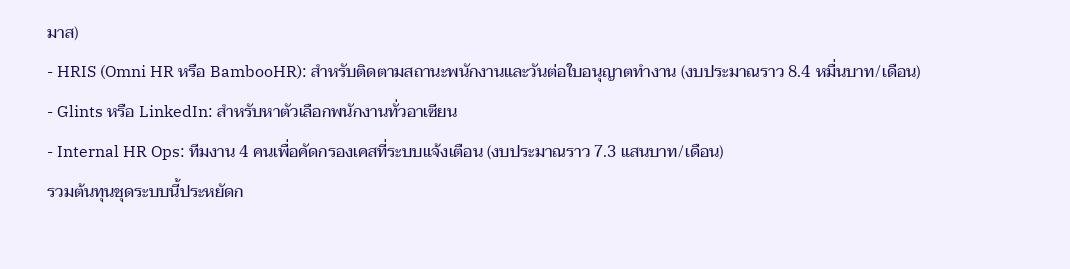มาส)
- HRIS (Omni HR หรือ BambooHR): สำหรับติดตามสถานะพนักงานและวันต่อใบอนุญาตทำงาน (งบประมาณราว 8.4 หมื่นบาท/เดือน)
- Glints หรือ LinkedIn: สำหรับหาตัวเลือกพนักงานทั่วอาเซียน
- Internal HR Ops: ทีมงาน 4 คนเพื่อคัดกรองเคสที่ระบบแจ้งเตือน (งบประมาณราว 7.3 แสนบาท/เดือน)
รวมต้นทุนชุดระบบนี้ประหยัดก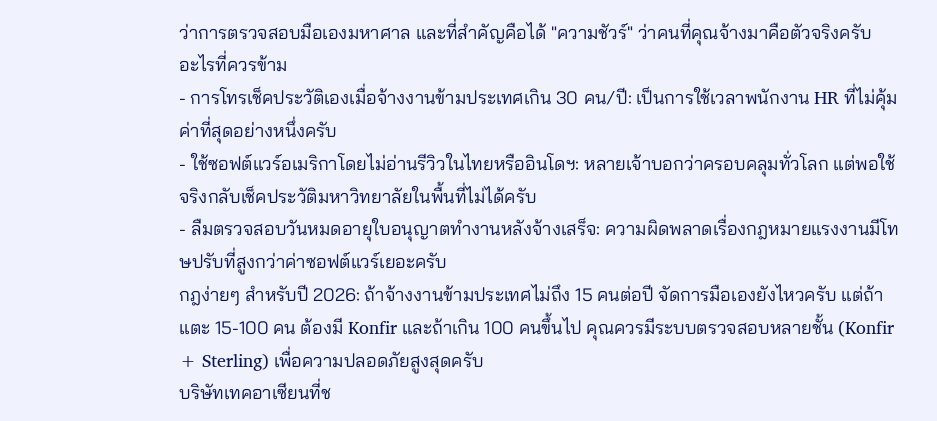ว่าการตรวจสอบมือเองมหาศาล และที่สำคัญคือได้ "ความชัวร์" ว่าคนที่คุณจ้างมาคือตัวจริงครับ
อะไรที่ควรข้าม
- การโทรเช็คประวัติเองเมื่อจ้างงานข้ามประเทศเกิน 30 คน/ปี: เป็นการใช้เวลาพนักงาน HR ที่ไม่คุ้มค่าที่สุดอย่างหนึ่งครับ
- ใช้ซอฟต์แวร์อเมริกาโดยไม่อ่านรีวิวในไทยหรืออินโดฯ: หลายเจ้าบอกว่าครอบคลุมทั่วโลก แต่พอใช้จริงกลับเช็คประวัติมหาวิทยาลัยในพื้นที่ไม่ได้ครับ
- ลืมตรวจสอบวันหมดอายุใบอนุญาตทำงานหลังจ้างเสร็จ: ความผิดพลาดเรื่องกฎหมายแรงงานมีโทษปรับที่สูงกว่าค่าซอฟต์แวร์เยอะครับ
กฎง่ายๆ สำหรับปี 2026: ถ้าจ้างงานข้ามประเทศไม่ถึง 15 คนต่อปี จัดการมือเองยังไหวครับ แต่ถ้าแตะ 15-100 คน ต้องมี Konfir และถ้าเกิน 100 คนขึ้นไป คุณควรมีระบบตรวจสอบหลายชั้น (Konfir + Sterling) เพื่อความปลอดภัยสูงสุดครับ
บริษัทเทคอาเซียนที่ช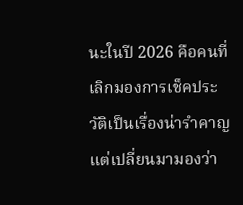นะในปี 2026 คือคนที่เลิกมองการเช็คประวัติเป็นเรื่องน่ารำคาญ แต่เปลี่ยนมามองว่า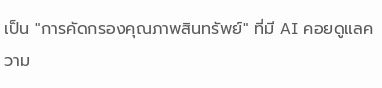เป็น "การคัดกรองคุณภาพสินทรัพย์" ที่มี AI คอยดูแลความ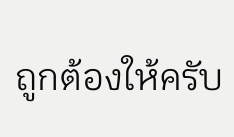ถูกต้องให้ครับ